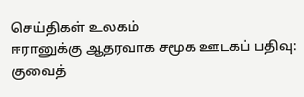செய்திகள் உலகம்
ஈரானுக்கு ஆதரவாக சமூக ஊடகப் பதிவு: குவைத்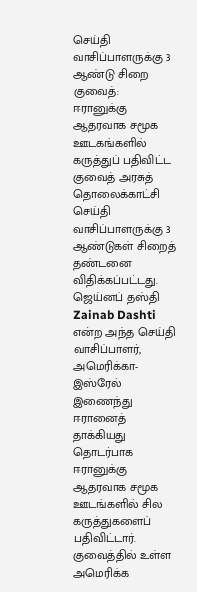செய்தி வாசிப்பாளருக்கு 3 ஆண்டு சிறை
குவைத்:
ஈரானுக்கு ஆதரவாக சமூக ஊடகங்களில் கருத்துப் பதிவிட்ட குவைத் அரசுத் தொலைக்காட்சி செய்தி வாசிப்பாளருக்கு 3 ஆண்டுகள் சிறைத் தண்டனை விதிக்கப்பட்டது.
ஜெய்னப் தஸ்தி Zainab Dashti என்ற அந்த செய்தி வாசிப்பாளர், அமெரிக்கா-இஸ்ரேல் இணைந்து ஈரானைத் தாக்கியது தொடர்பாக ஈரானுக்கு ஆதரவாக சமூக ஊடங்களில் சில கருத்துகளைப் பதிவிட்டார். குவைத்தில் உள்ள அமெரிக்க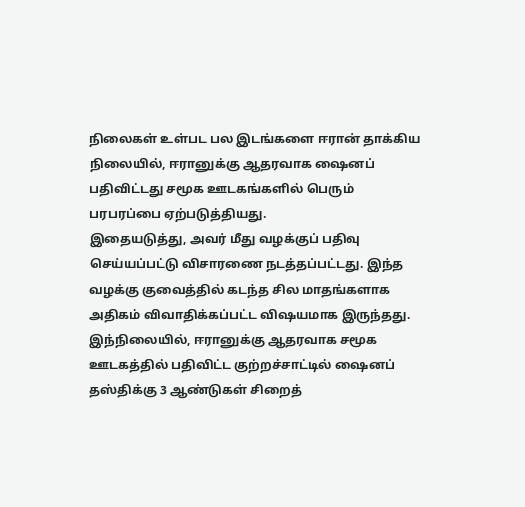நிலைகள் உள்பட பல இடங்களை ஈரான் தாக்கிய நிலையில், ஈரானுக்கு ஆதரவாக ஷைனப் பதிவிட்டது சமூக ஊடகங்களில் பெரும் பரபரப்பை ஏற்படுத்தியது.
இதையடுத்து, அவர் மீது வழக்குப் பதிவு செய்யப்பட்டு விசாரணை நடத்தப்பட்டது. இந்த வழக்கு குவைத்தில் கடந்த சில மாதங்களாக அதிகம் விவாதிக்கப்பட்ட விஷயமாக இருந்தது.
இந்நிலையில், ஈரானுக்கு ஆதரவாக சமூக ஊடகத்தில் பதிவிட்ட குற்றச்சாட்டில் ஷைனப் தஸ்திக்கு 3 ஆண்டுகள் சிறைத்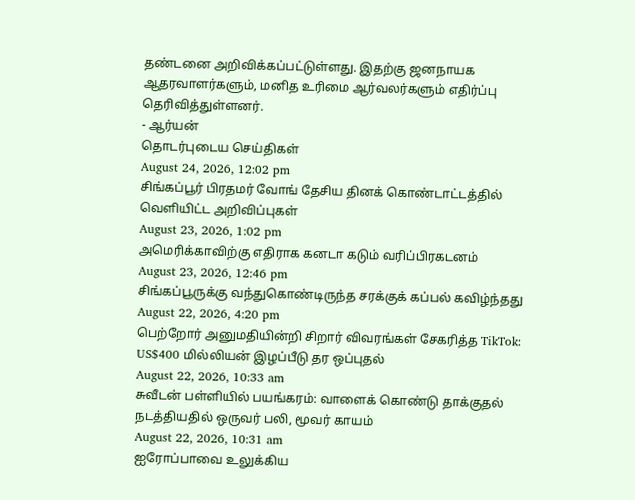தண்டனை அறிவிக்கப்பட்டுள்ளது. இதற்கு ஜனநாயக ஆதரவாளர்களும், மனித உரிமை ஆர்வலர்களும் எதிர்ப்பு தெரிவித்துள்ளனர்.
- ஆர்யன்
தொடர்புடைய செய்திகள்
August 24, 2026, 12:02 pm
சிங்கப்பூர் பிரதமர் வோங் தேசிய தினக் கொண்டாட்டத்தில் வெளியிட்ட அறிவிப்புகள்
August 23, 2026, 1:02 pm
அமெரிக்காவிற்கு எதிராக கனடா கடும் வரிப்பிரகடனம்
August 23, 2026, 12:46 pm
சிங்கப்பூருக்கு வந்துகொண்டிருந்த சரக்குக் கப்பல் கவிழ்ந்தது
August 22, 2026, 4:20 pm
பெற்றோர் அனுமதியின்றி சிறார் விவரங்கள் சேகரித்த TikTok: US$400 மில்லியன் இழப்பீடு தர ஒப்புதல்
August 22, 2026, 10:33 am
சுவீடன் பள்ளியில் பயங்கரம்: வாளைக் கொண்டு தாக்குதல் நடத்தியதில் ஒருவர் பலி, மூவர் காயம்
August 22, 2026, 10:31 am
ஐரோப்பாவை உலுக்கிய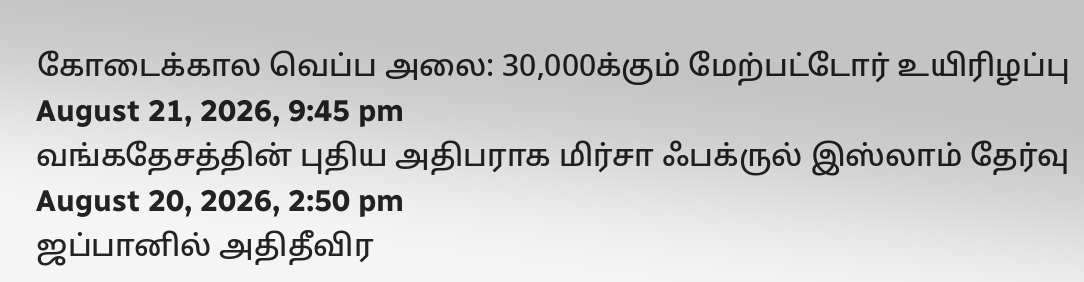கோடைக்கால வெப்ப அலை: 30,000க்கும் மேற்பட்டோர் உயிரிழப்பு
August 21, 2026, 9:45 pm
வங்கதேசத்தின் புதிய அதிபராக மிர்சா ஃபக்ருல் இஸ்லாம் தேர்வு
August 20, 2026, 2:50 pm
ஜப்பானில் அதிதீவிர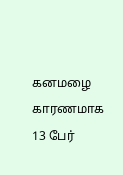கனமழை காரணமாக 13 பேர்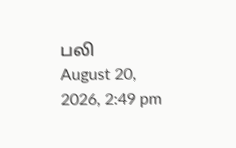பலி
August 20, 2026, 2:49 pm